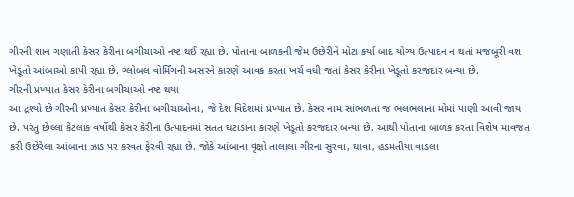ગીરની શાન ગણાતી કેસર કેરીના બગીચાઓ નષ્ટ થઈ રહ્યા છે. પોતાના બાળકની જેમ ઉછેરીને મોટા કર્યા બાદ યોગ્ય ઉત્પાદન ન થતાં મજબૂરી વશ ખેડૂતો આંબાઓ કાપી રહ્યા છે. ગ્લોબલ વોર્મિંગની અસરને કારણે આવક કરતા ખર્ચ વધી જતાં કેસર કેરીના ખેડૂતો કરજદાર બન્યા છે.
ગીરની પ્રખ્યાત કેસર કેરીના બગીચાઓ નષ્ટ થયા
આ દ્રશ્યો છે ગીરની પ્રખ્યાત કેસર કેરીના બગીચાઓના, જે દેશ વિદેશમાં પ્રખ્યાત છે. કેસર નામ સાંભળતા જ ભલભલાના મોમાં પાણી આવી જાય છે. પરંતુ છેલ્લા કેટલાક વર્ષોથી કેસર કેરીના ઉત્પાદનમાં સતત ઘટાડાના કારણે ખેડૂતો કરજદાર બન્યા છે. આથી પોતાના બાળક કરતા વિશેષ માવજત કરી ઉછેરેલા આંબાના ઝાડ પર કરવત ફેરવી રહ્યા છે. જોકે આંબાના વૃક્ષો તાલાલા ગીરના સુરવા, ઘાવા, હડમતીયા વાડલા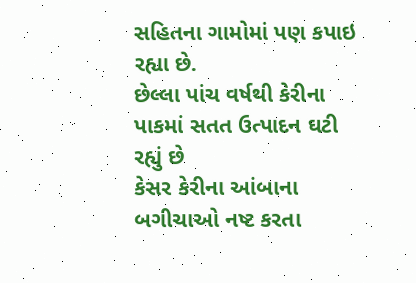સહિતના ગામોમાં પણ કપાઇ રહ્યા છે.
છેલ્લા પાંચ વર્ષથી કેરીના પાકમાં સતત ઉત્પાદન ઘટી રહ્યું છે
કેસર કેરીના આંબાના બગીચાઓ નષ્ટ કરતા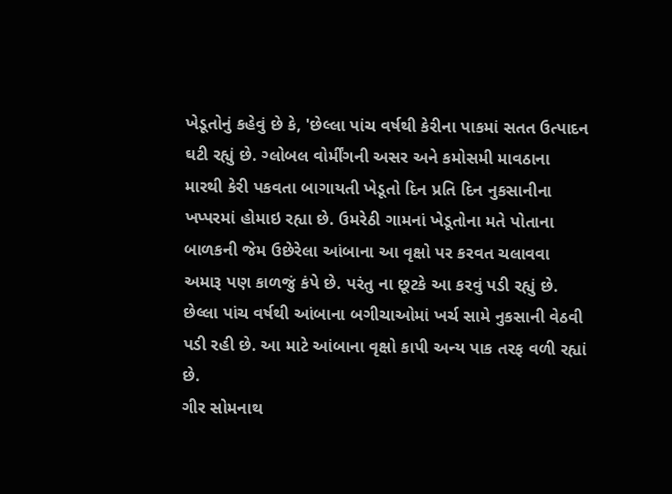ખેડૂતોનું કહેવું છે કે, 'છેલ્લા પાંચ વર્ષથી કેરીના પાકમાં સતત ઉત્પાદન ઘટી રહ્યું છે. ગ્લોબલ વોર્મીંગની અસર અને કમોસમી માવઠાના મારથી કેરી પકવતા બાગાયતી ખેડૂતો દિન પ્રતિ દિન નુકસાનીના ખપ્પરમાં હોમાઇ રહ્યા છે. ઉમરેઠી ગામનાં ખેડૂતોના મતે પોતાના બાળકની જેમ ઉછેરેલા આંબાના આ વૃક્ષો પર કરવત ચલાવવા અમારૂ પણ કાળજું કંપે છે. પરંતુ ના છૂટકે આ કરવું પડી રહ્યું છે. છેલ્લા પાંચ વર્ષથી આંબાના બગીચાઓમાં ખર્ચ સામે નુકસાની વેઠવી પડી રહી છે. આ માટે આંબાના વૃક્ષો કાપી અન્ય પાક તરફ વળી રહ્યાં છે.
ગીર સોમનાથ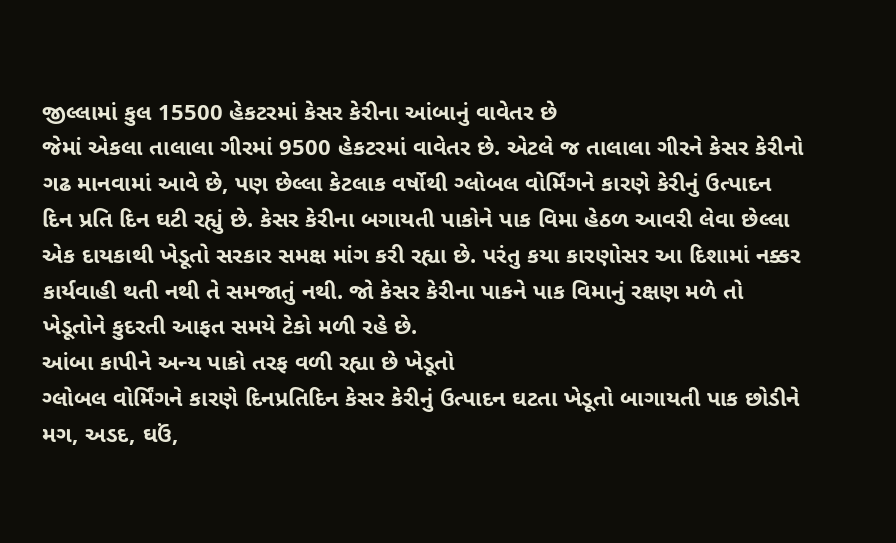જીલ્લામાં કુલ 15500 હેકટરમાં કેસર કેરીના આંબાનું વાવેતર છે
જેમાં એકલા તાલાલા ગીરમાં 9500 હેકટરમાં વાવેતર છે. એટલે જ તાલાલા ગીરને કેસર કેરીનો ગઢ માનવામાં આવે છે, પણ છેલ્લા કેટલાક વર્ષોથી ગ્લોબલ વોર્મિંગને કારણે કેરીનું ઉત્પાદન દિન પ્રતિ દિન ઘટી રહ્યું છે. કેસર કેરીના બગાયતી પાકોને પાક વિમા હેઠળ આવરી લેવા છેલ્લા એક દાયકાથી ખેડૂતો સરકાર સમક્ષ માંગ કરી રહ્યા છે. પરંતુ કયા કારણોસર આ દિશામાં નક્કર કાર્યવાહી થતી નથી તે સમજાતું નથી. જો કેસર કેરીના પાકને પાક વિમાનું રક્ષણ મળે તો ખેડૂતોને કુદરતી આફત સમયે ટેકો મળી રહે છે.
આંબા કાપીને અન્ય પાકો તરફ વળી રહ્યા છે ખેડૂતો
ગ્લોબલ વોર્મિંગને કારણે દિનપ્રતિદિન કેસર કેરીનું ઉત્પાદન ઘટતા ખેડૂતો બાગાયતી પાક છોડીને મગ, અડદ, ઘઉં,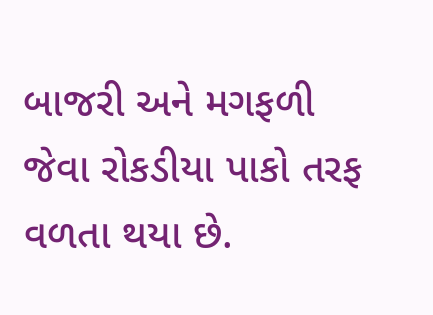બાજરી અને મગફળી જેવા રોકડીયા પાકો તરફ વળતા થયા છે.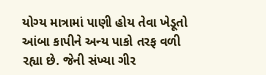યોગ્ય માત્રામાં પાણી હોય તેવા ખેડૂતો આંબા કાપીને અન્ય પાકો તરફ વળી રહ્યા છે. જેની સંખ્યા ગીર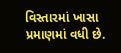વિસ્તારમાં ખાસા પ્રમાણમાં વધી છે.